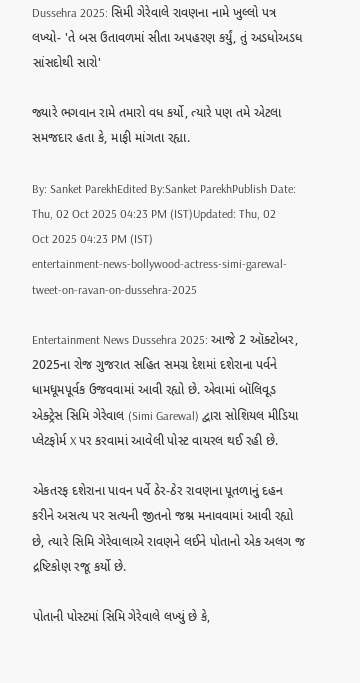Dussehra 2025: સિમી ગેરેવાલે રાવણના નામે ખુલ્લો પત્ર લખ્યો- 'તે બસ ઉતાવળમાં સીતા અપહરણ કર્યું, તું અડધોઅડધ સાંસદોથી સારો'

જ્યારે ભગવાન રામે તમારો વધ કર્યો, ત્યારે પણ તમે એટલા સમજદાર હતા કે, માફી માંગતા રહ્યા.

By: Sanket ParekhEdited By:Sanket ParekhPublish Date: Thu, 02 Oct 2025 04:23 PM (IST)Updated: Thu, 02 Oct 2025 04:23 PM (IST)
entertainment-news-bollywood-actress-simi-garewal-tweet-on-ravan-on-dussehra-2025

Entertainment News Dussehra 2025: આજે 2 ઑક્ટોબર, 2025ના રોજ ગુજરાત સહિત સમગ્ર દેશમાં દશેરાના પર્વને ધામધૂમપૂર્વક ઉજવવામાં આવી રહ્યો છે. એવામાં બૉલિવૂડ એક્ટ્રેસ સિમિ ગેરેવાલ (Simi Garewal) દ્વારા સોશિયલ મીડિયા પ્લેટફોર્મ X પર કરવામાં આવેલી પોસ્ટ વાયરલ થઈ રહી છે.

એકતરફ દશેરાના પાવન પર્વે ઠેર-ઠેર રાવણના પૂતળાનું દહન કરીને અસત્ય પર સત્યની જીતનો જશ્ન મનાવવામાં આવી રહ્યો છે, ત્યારે સિમિ ગેરેવાલાએ રાવણને લઈને પોતાનો એક અલગ જ દ્રષ્ટિકોણ રજૂ કર્યો છે.

પોતાની પોસ્ટમાં સિમિ ગેરેવાલે લખ્યું છે કે,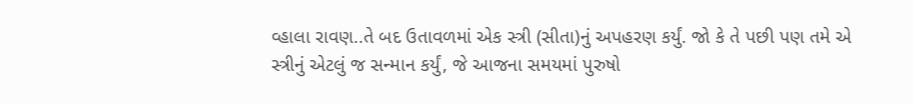વ્હાલા રાવણ..તે બદ ઉતાવળમાં એક સ્ત્રી (સીતા)નું અપહરણ કર્યું. જો કે તે પછી પણ તમે એ સ્ત્રીનું એટલું જ સન્માન કર્યું, જે આજના સમયમાં પુરુષો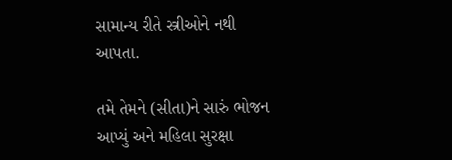સામાન્ય રીતે સ્ત્રીઓને નથી આપતા.

તમે તેમને (સીતા)ને સારું ભોજન આપ્યું અને મહિલા સુરક્ષા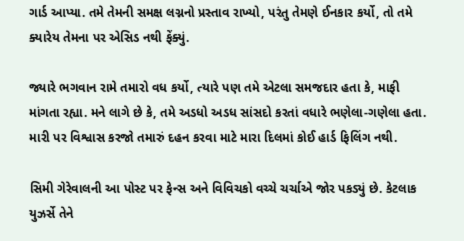ગાર્ડ આપ્યા. તમે તેમની સમક્ષ લગ્નનો પ્રસ્તાવ રાખ્યો, પરંતુ તેમણે ઈનકાર કર્યો, તો તમે ક્યારેય તેમના પર એસિડ નથી ફેંક્યું.

જ્યારે ભગવાન રામે તમારો વધ કર્યો, ત્યારે પણ તમે એટલા સમજદાર હતા કે, માફી માંગતા રહ્યા. મને લાગે છે કે, તમે અડધો અડધ સાંસદો કરતાં વધારે ભણેલા-ગણેલા હતા. મારી પર વિશ્વાસ કરજો તમારું દહન કરવા માટે મારા દિલમાં કોઈ હાર્ડ ફિલિંગ નથી.

સિમી ગેરેવાલની આ પોસ્ટ પર ફેન્સ અને વિવિચકો વચ્ચે ચર્ચાએ જોર પકડ્યું છે. કેટલાક યુઝર્સે તેને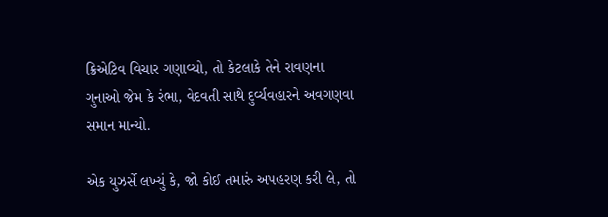ક્રિએટિવ વિચાર ગણાવ્યો, તો કેટલાકે તેને રાવણના ગુનાઓ જેમ કે રંભા, વેદવતી સાથે દુર્વ્યવહારને અવગણવા સમાન માન્યો.

એક યુઝર્સે લખ્યું કે, જો કોઈ તમારું અપહરણ કરી લે, તો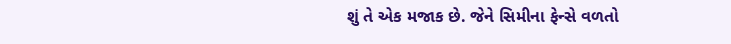શું તે એક મજાક છે. જેને સિમીના ફેન્સે વળતો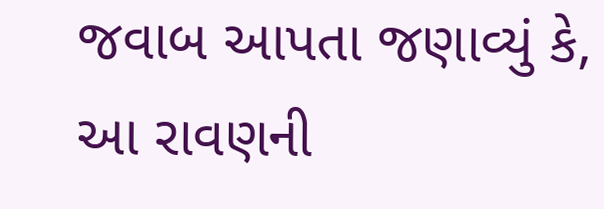જવાબ આપતા જણાવ્યું કે, આ રાવણની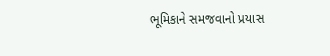ભૂમિકાને સમજવાનો પ્રયાસ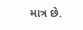માત્ર છે.